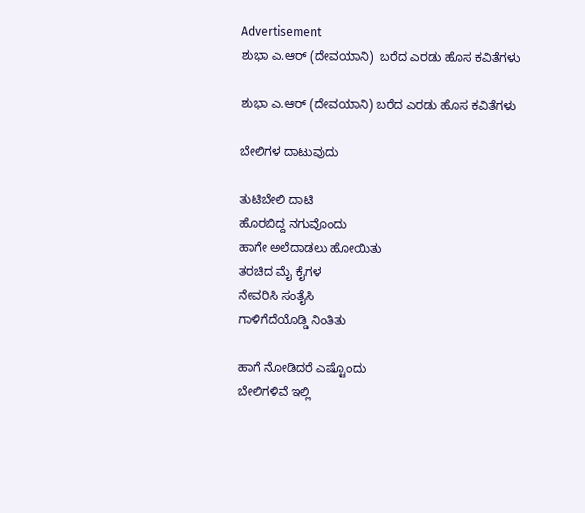Advertisement
ಶುಭಾ ಎ.ಆರ್ (ದೇವಯಾನಿ)  ಬರೆದ ಎರಡು ಹೊಸ ಕವಿತೆಗಳು

ಶುಭಾ ಎ.ಆರ್ (ದೇವಯಾನಿ) ಬರೆದ ಎರಡು ಹೊಸ ಕವಿತೆಗಳು

ಬೇಲಿಗಳ ದಾಟುವುದು

ತುಟಿಬೇಲಿ ದಾಟಿ
ಹೊರಬಿದ್ದ ನಗುವೊಂದು
ಹಾಗೇ ಅಲೆದಾಡಲು ಹೋಯಿತು
ತರಚಿದ ಮೈ ಕೈಗಳ
ನೇವರಿಸಿ ಸಂತೈಸಿ
ಗಾಳಿಗೆದೆಯೊಡ್ಡಿ ನಿಂತಿತು

ಹಾಗೆ ನೋಡಿದರೆ ಎಷ್ಟೊಂದು
ಬೇಲಿಗಳಿವೆ ಇಲ್ಲಿ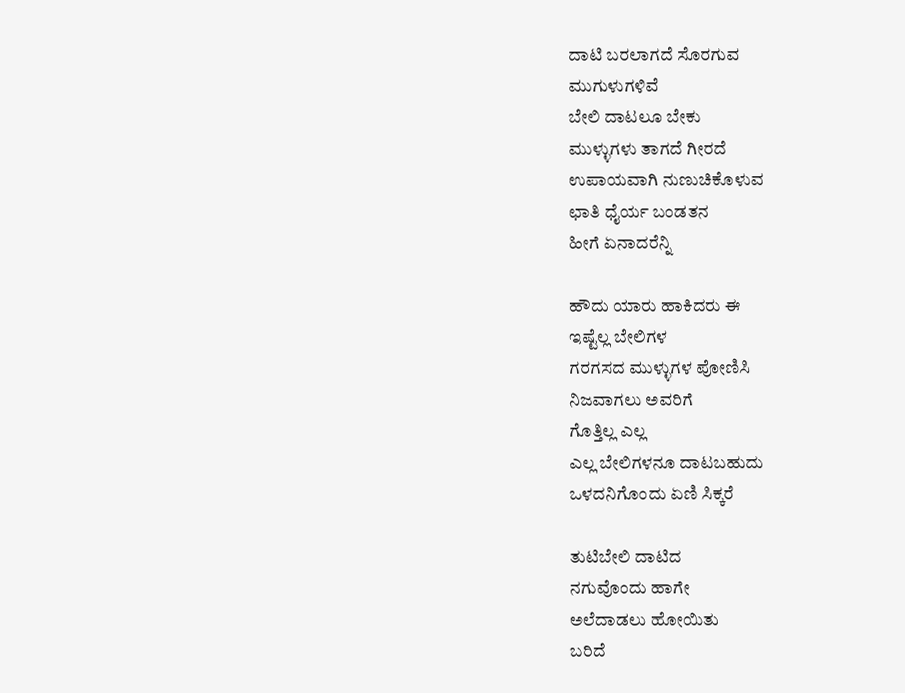ದಾಟಿ ಬರಲಾಗದೆ ಸೊರಗುವ
ಮುಗುಳುಗಳಿವೆ
ಬೇಲಿ ದಾಟಲೂ ಬೇಕು
ಮುಳ್ಳುಗಳು ತಾಗದೆ ಗೀರದೆ
ಉಪಾಯವಾಗಿ ನುಣುಚಿಕೊಳುವ
ಛಾತಿ ಧೈರ್ಯ ಬಂಡತನ
ಹೀಗೆ ಏನಾದರೆನ್ನಿ

ಹೌದು ಯಾರು ಹಾಕಿದರು ಈ
ಇಷ್ಟೆಲ್ಲ ಬೇಲಿಗಳ
ಗರಗಸದ ಮುಳ್ಳುಗಳ ಪೋಣಿಸಿ
ನಿಜವಾಗಲು ಅವರಿಗೆ
ಗೊತ್ತಿಲ್ಲ ಎಲ್ಲ
ಎಲ್ಲ ಬೇಲಿಗಳನೂ ದಾಟಬಹುದು
ಒಳದನಿಗೊಂದು ಏಣಿ ಸಿಕ್ಕರೆ

ತುಟಿಬೇಲಿ ದಾಟಿದ
ನಗುವೊಂದು ಹಾಗೇ
ಅಲೆದಾಡಲು ಹೋಯಿತು
ಬರಿದೆ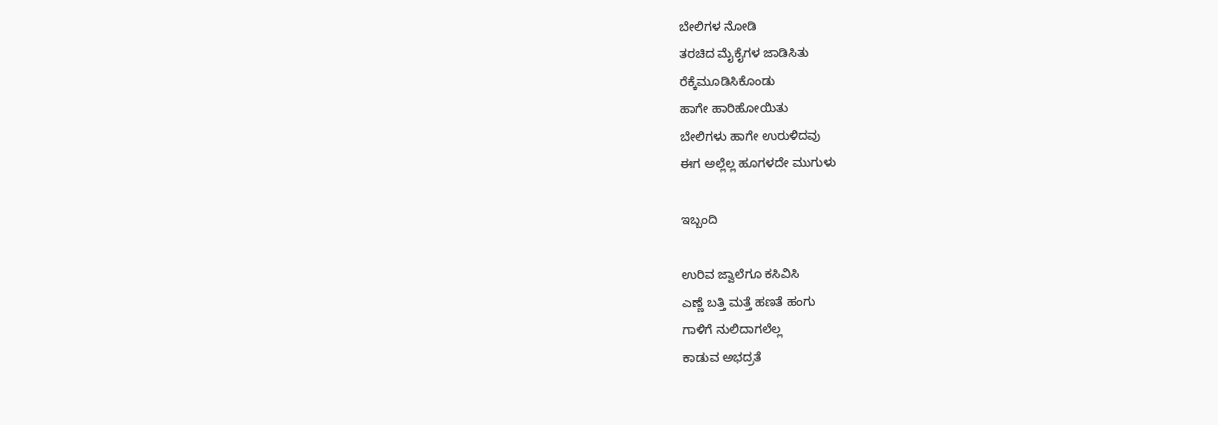ಬೇಲಿಗಳ ನೋಡಿ
ತರಚಿದ ಮೈಕೈಗಳ ಜಾಡಿಸಿತು
ರೆಕ್ಕೆಮೂಡಿಸಿಕೊಂಡು
ಹಾಗೇ ಹಾರಿಹೋಯಿತು
ಬೇಲಿಗಳು ಹಾಗೇ ಉರುಳಿದವು
ಈಗ ಅಲ್ಲೆಲ್ಲ ಹೂಗಳದೇ ಮುಗುಳು

ಇಬ್ಬಂದಿ

ಉರಿವ ಜ್ವಾಲೆಗೂ ಕಸಿವಿಸಿ
ಎಣ್ಣೆ ಬತ್ತಿ ಮತ್ತೆ ಹಣತೆ ಹಂಗು
ಗಾಳಿಗೆ ನುಲಿದಾಗಲೆಲ್ಲ
ಕಾಡುವ ಅಭದ್ರತೆ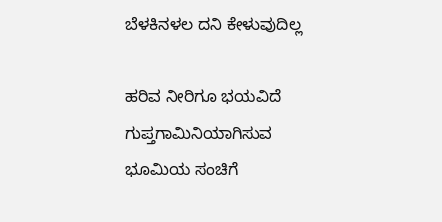ಬೆಳಕಿನಳಲ ದನಿ ಕೇಳುವುದಿಲ್ಲ

ಹರಿವ ನೀರಿಗೂ ಭಯವಿದೆ
ಗುಪ್ತಗಾಮಿನಿಯಾಗಿಸುವ
ಭೂಮಿಯ ಸಂಚಿಗೆ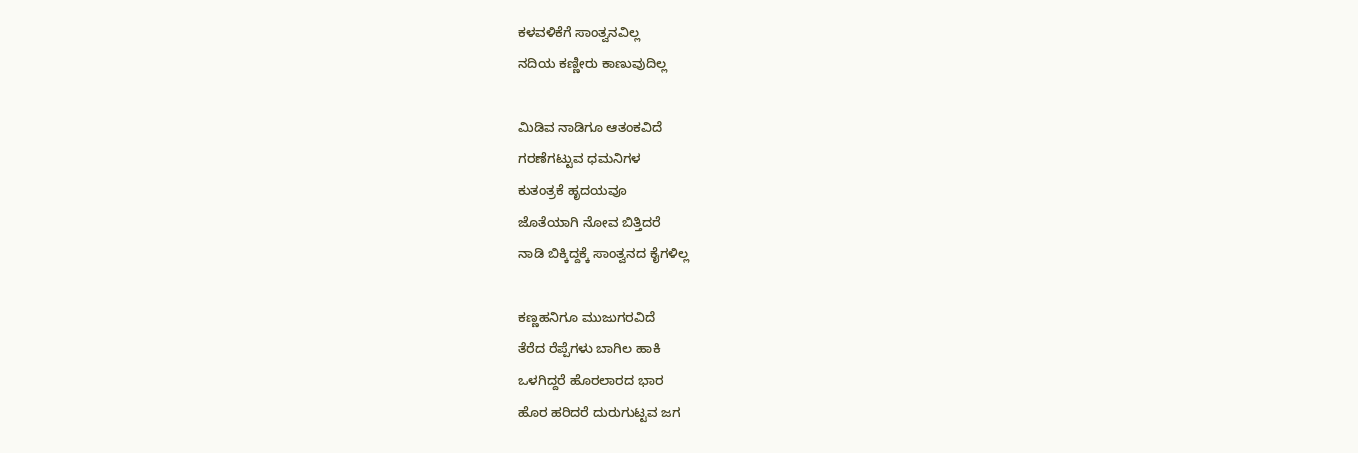ಕಳವಳಿಕೆಗೆ ಸಾಂತ್ವನವಿಲ್ಲ
ನದಿಯ ಕಣ್ಣೀರು ಕಾಣುವುದಿಲ್ಲ

ಮಿಡಿವ ನಾಡಿಗೂ ಆತಂಕವಿದೆ
ಗರಣೆಗಟ್ಟುವ ಧಮನಿಗಳ
ಕುತಂತ್ರಕೆ ಹೃದಯವೂ
ಜೊತೆಯಾಗಿ ನೋವ ಬಿತ್ತಿದರೆ
ನಾಡಿ ಬಿಕ್ಕಿದ್ದಕ್ಕೆ ಸಾಂತ್ವನದ ಕೈಗಳಿಲ್ಲ

ಕಣ್ಣಹನಿಗೂ ಮುಜುಗರವಿದೆ
ತೆರೆದ ರೆಪ್ಪೆಗಳು ಬಾಗಿಲ ಹಾಕಿ
ಒಳಗಿದ್ದರೆ ಹೊರಲಾರದ ಭಾರ
ಹೊರ ಹರಿದರೆ ದುರುಗುಟ್ಟವ ಜಗ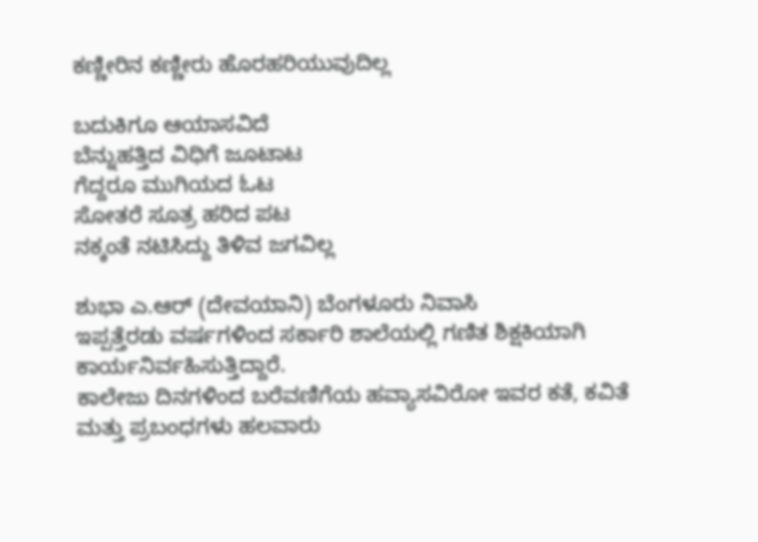ಕಣ್ಣೀರಿನ ಕಣ್ಣೀರು ಹೊರಹರಿಯುವುದಿಲ್ಲ

ಬದುಕಿಗೂ ಆಯಾಸವಿದೆ
ಬೆನ್ನುಹತ್ತಿದ ವಿಧಿಗೆ ಜೂಟಾಟ
ಗೆದ್ದರೂ ಮುಗಿಯದ ಓಟ
ಸೋತರೆ ಸೂತ್ರ ಹರಿದ ಪಟ
ನಕ್ಕಂತೆ ನಟಿಸಿದ್ದು ತಿಳಿವ ಜಗವಿಲ್ಲ

ಶುಭಾ ಎ.ಆರ್ (ದೇವಯಾನಿ) ಬೆಂಗಳೂರು ನಿವಾಸಿ
ಇಪ್ಪತ್ತೆರಡು ವರ್ಷಗಳಿಂದ ಸರ್ಕಾರಿ ಶಾಲೆಯಲ್ಲಿ ಗಣಿತ ಶಿಕ್ಷಕಿಯಾಗಿ ಕಾರ್ಯನಿರ್ವಹಿಸುತ್ತಿದ್ದಾರೆ.
ಕಾಲೇಜು ದಿನಗಳಿಂದ ಬರೆವಣಿಗೆಯ ಹವ್ಯಾಸವಿರೋ ಇವರ ಕತೆ, ಕವಿತೆ ಮತ್ತು ಪ್ರಬಂಧಗಳು ಹಲವಾರು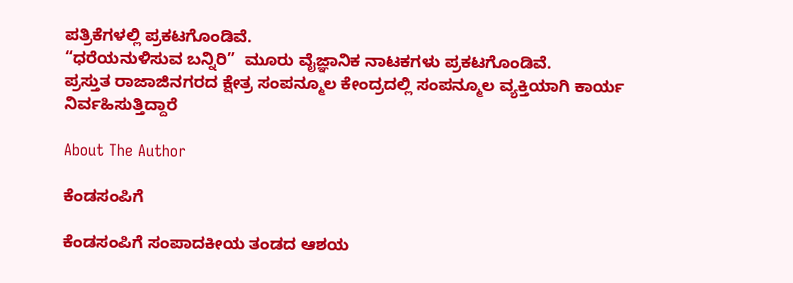ಪತ್ರಿಕೆಗಳಲ್ಲಿ ಪ್ರಕಟಗೊಂಡಿವೆ.
“ಧರೆಯನುಳಿಸುವ ಬನ್ನಿರಿ”  ಮೂರು ವೈಜ್ಞಾನಿಕ ನಾಟಕಗಳು ಪ್ರಕಟಗೊಂಡಿವೆ.
ಪ್ರಸ್ತುತ ರಾಜಾಜಿನಗರದ ಕ್ಷೇತ್ರ ಸಂಪನ್ಮೂಲ ಕೇಂದ್ರದಲ್ಲಿ ಸಂಪನ್ಮೂಲ ವ್ಯಕ್ತಿಯಾಗಿ ಕಾರ್ಯ ನಿರ್ವಹಿಸುತ್ತಿದ್ದಾರೆ

About The Author

ಕೆಂಡಸಂಪಿಗೆ

ಕೆಂಡಸಂಪಿಗೆ ಸಂಪಾದಕೀಯ ತಂಡದ ಆಶಯ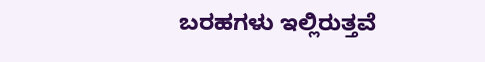ಬರಹಗಳು ಇಲ್ಲಿರುತ್ತವೆ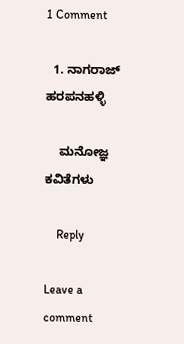1 Comment

  1. ನಾಗರಾಜ್ ಹರಪನಹಳ್ಳಿ

    ಮನೋಜ್ಞ ಕವಿತೆಗಳು

    Reply

Leave a comment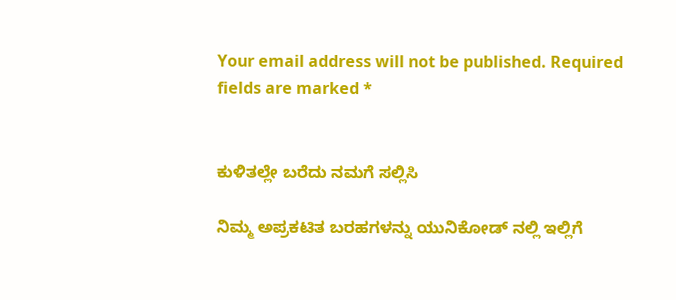Your email address will not be published. Required fields are marked *


ಕುಳಿತಲ್ಲೇ ಬರೆದು ನಮಗೆ ಸಲ್ಲಿಸಿ

ನಿಮ್ಮ ಅಪ್ರಕಟಿತ ಬರಹಗಳನ್ನು ಯುನಿಕೋಡ್ ನಲ್ಲಿ ಇಲ್ಲಿಗೆ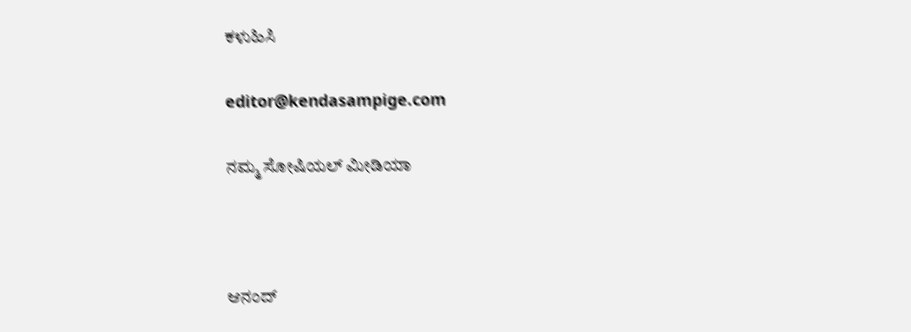ಕಳುಹಿಸಿ

editor@kendasampige.com

ನಮ್ಮ ಸೋಷಿಯಲ್‌ ಮೀಡಿಯಾ



ಆನಂದ್‌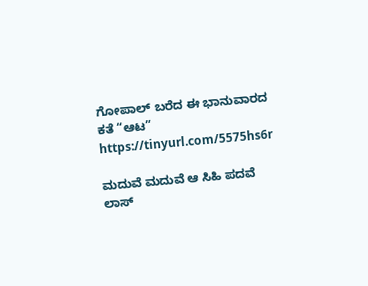ಗೋಪಾಲ್‌ ಬರೆದ ಈ ಭಾನುವಾರದ ಕತೆ “ಆಟ”
https://tinyurl.com/5575hs6r

ಮದುವೆ ಮದುವೆ ಆ ಸಿಹಿ ಪದವೆ
ಲಾಸ್‌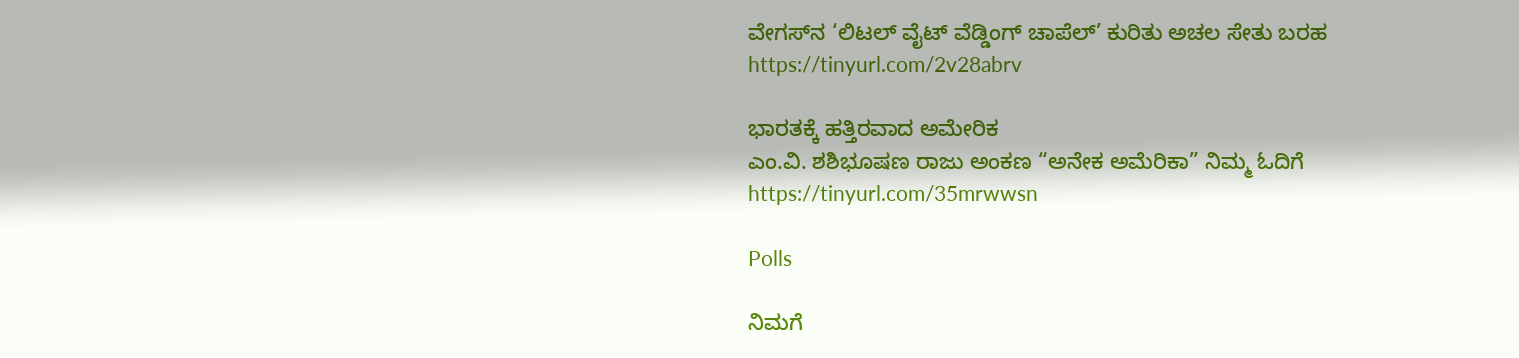ವೇಗಸ್‌ನ ‘ಲಿಟಲ್ ವೈಟ್ ವೆಡ್ಡಿಂಗ್ ಚಾಪೆಲ್’ ಕುರಿತು ಅಚಲ ಸೇತು ಬರಹ
https://tinyurl.com/2v28abrv

ಭಾರತಕ್ಕೆ ಹತ್ತಿರವಾದ ಅಮೇರಿಕ
ಎಂ.ವಿ. ಶಶಿಭೂಷಣ ರಾಜು ಅಂಕಣ “ಅನೇಕ ಅಮೆರಿಕಾ” ನಿಮ್ಮ ಓದಿಗೆ
https://tinyurl.com/35mrwwsn

Polls

ನಿಮಗೆ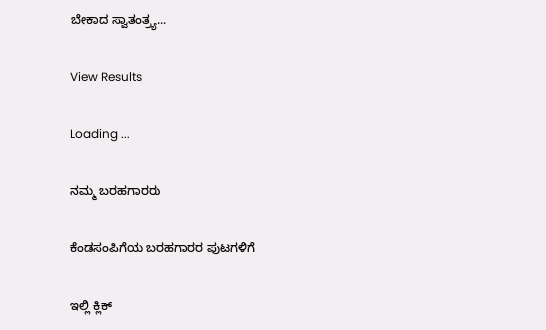ಬೇಕಾದ ಸ್ವಾತಂತ್ರ್ಯ...

View Results

Loading ...

ನಮ್ಮ ಬರಹಗಾರರು

ಕೆಂಡಸಂಪಿಗೆಯ ಬರಹಗಾರರ ಪುಟಗಳಿಗೆ

ಇಲ್ಲಿ ಕ್ಲಿಕ್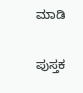ಮಾಡಿ

ಪುಸ್ತಕ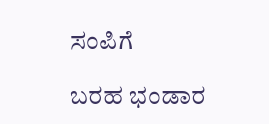ಸಂಪಿಗೆ

ಬರಹ ಭಂಡಾರ